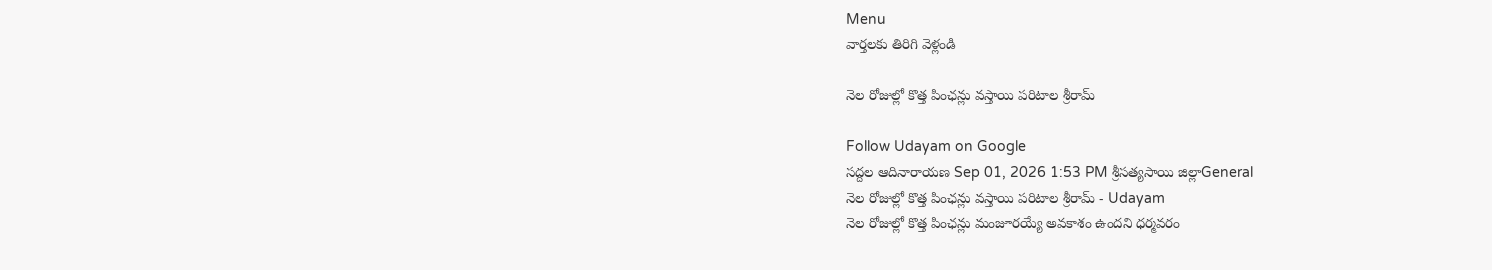Menu
వార్తలకు తిరిగి వెళ్లండి

నెల రోజుల్లో కొత్త పింఛన్లు వస్తాయి పరిటాల శ్రీరామ్

Follow Udayam on Google
సద్దల ఆదినారాయణ Sep 01, 2026 1:53 PM శ్రీసత్యసాయి జిల్లాGeneral
నెల రోజుల్లో కొత్త పింఛన్లు వస్తాయి పరిటాల శ్రీరామ్ - Udayam
నెల రోజుల్లో కొత్త పింఛన్లు మంజూరయ్యే అవకాశం ఉందని ధర్మవరం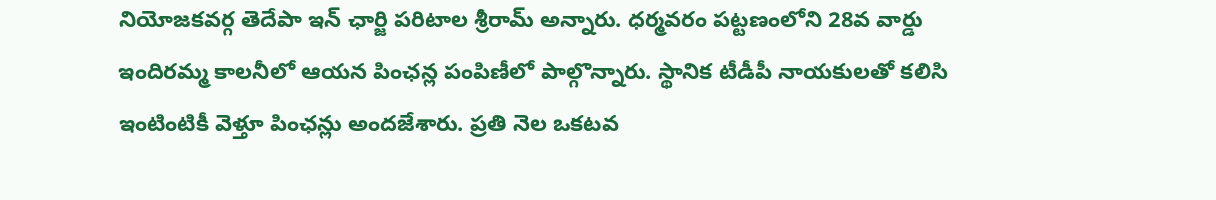నియోజకవర్గ తెదేపా ఇన్ ఛార్జి పరిటాల శ్రీరామ్ అన్నారు. ధర్మవరం పట్టణంలోని 28వ వార్డు ఇందిరమ్మ కాలనీలో ఆయన పింఛన్ల పంపిణీలో పాల్గొన్నారు. స్థానిక టీడీపీ నాయకులతో కలిసి ఇంటింటికీ వెళ్తూ పింఛన్లు అందజేశారు. ప్రతి నెల ఒ‍కటవ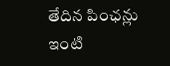తేదిన పింఛన్లు ఇంటి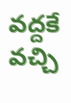వద్దకే వచ్చి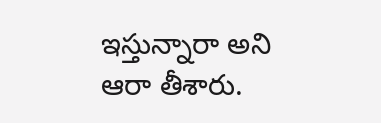ఇస్తున్నారా అని ఆరా తీశారు.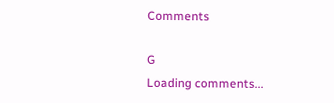Comments

G
Loading comments...